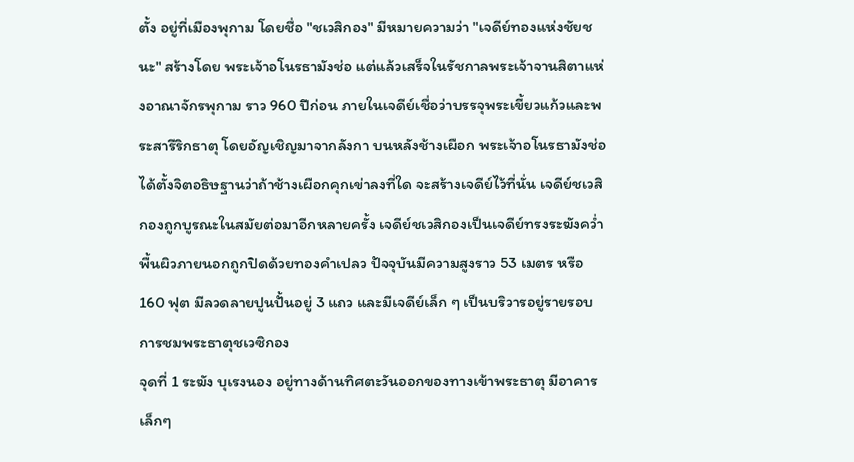ตั้ง อยู่ที่เมืองพุกาม โดยชื่อ "ชเวสิกอง" มีหมายความว่า "เจดีย์ทองแห่งชัยชนะ" สร้างโดย พระเจ้าอโนรธามังช่อ แต่แล้วเสร็จในรัชกาลพระเจ้าจานสิตาแห่งอาณาจักรพุกาม ราว 960 ปีก่อน ภายในเจดีย์เชื่อว่าบรรจุพระเขี้ยวแก้วและพระสารีริกธาตุ โดยอัญเชิญมาจากลังกา บนหลังช้างเผือก พระเจ้าอโนรธามังช่อได้ตั้งจิตอธิษฐานว่าถ้าช้างเผือกคุกเข่าลงที่ใด จะสร้างเจดีย์ไว้ที่นั่น เจดีย์ชเวสิกองถูกบูรณะในสมัยต่อมาอีกหลายครั้ง เจดีย์ชเวสิกองเป็นเจดีย์ทรงระฆังคว่ำพื้นผิวภายนอกถูกปิดด้วยทองคำเปลว ปัจจุบันมีความสูงราว 53 เมตร หรือ 160 ฟุต มีลวดลายปูนปั้นอยู่ 3 แถว และมีเจดีย์เล็ก ๆ เป็นบริวารอยู่รายรอบ
การชมพระธาตุชเวซิกอง
จุดที่ 1 ระฆัง บุเรงนอง อยู่ทางด้านทิศตะวันออกของทางเข้าพระธาตุ มีอาคารเล็กๆ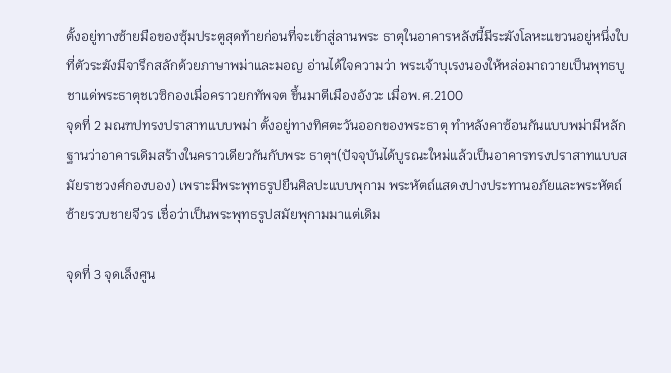ตั้งอยู่ทางซ้ายมือของซุ้มประตูสุดท้ายก่อนที่จะเข้าสู่ลานพระ ธาตุในอาคารหลังนี้มีระฆังโลหะแขวนอยู่หนึ่งใบ ที่ตัวระฆังมีจารึกสลักด้วยภาษาพม่าและมอญ อ่านได้ใจความว่า พระเจ้าบุเรงนองให้หล่อมาถวายเป็นพุทธบูชาแด่พระธาตุชเวซิกองเมื่อคราวยกทัพจต ขึ้นมาตีเมืองอังวะ เมื่อพ.ศ.2100
จุดที่ 2 มณฑปทรงปราสาทแบบพม่า ตั้งอยู่ทางทิศตะวันออกของพระธาตุ ทำหลังคาซ้อนกันแบบพม่ามีหลักฐานว่าอาคารเดิมสร้างในคราวเดียวกันกับพระ ธาตุฯ(ปัจจุบันได้บูรณะใหม่แล้วเป็นอาคารทรงปราสาทแบบสมัยราชวงศ์กองบอง) เพราะมีพระพุทธรูปยืนศิลปะแบบพุกาม พระหัตถ์แสดงปางประทานอภัยและพระหัตถ์ซ้ายรวบชายจีวร เชื่อว่าเป็นพระพุทธรูปสมัยพุกามมาแต่เดิม

จุดที่ 3 จุดเล็งศูน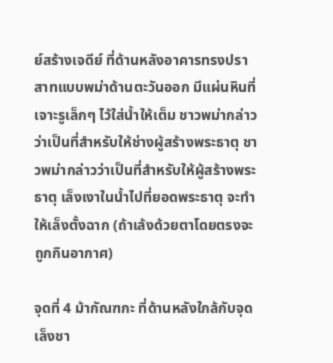ย์สร้างเจดีย์ ที่ด้านหลังอาคารทรงปราสาทแบบพม่าด้านตะวันออก มีแผ่นหินที่เจาะรูเล็กๆ ไว้ใส่น้ำให้เต็ม ชาวพม่ากล่าวว่าเป็นที่สำหรับให้ช่างผู้สร้างพระธาตุ ชาวพม่ากล่าวว่าเป็นที่สำหรับให้ผู้สร้างพระธาตุ เล็งเงาในน้ำไปที่ยอดพระธาตุ จะทำให้เล็งตั้งฉาก (ถ้าเล้งด้วยตาโดยตรงจะถูกกินอากาศ)

จุดที่ 4 ม้ากัณฑกะ ที่ด้านหลังใกล้กับจุดเล็งชา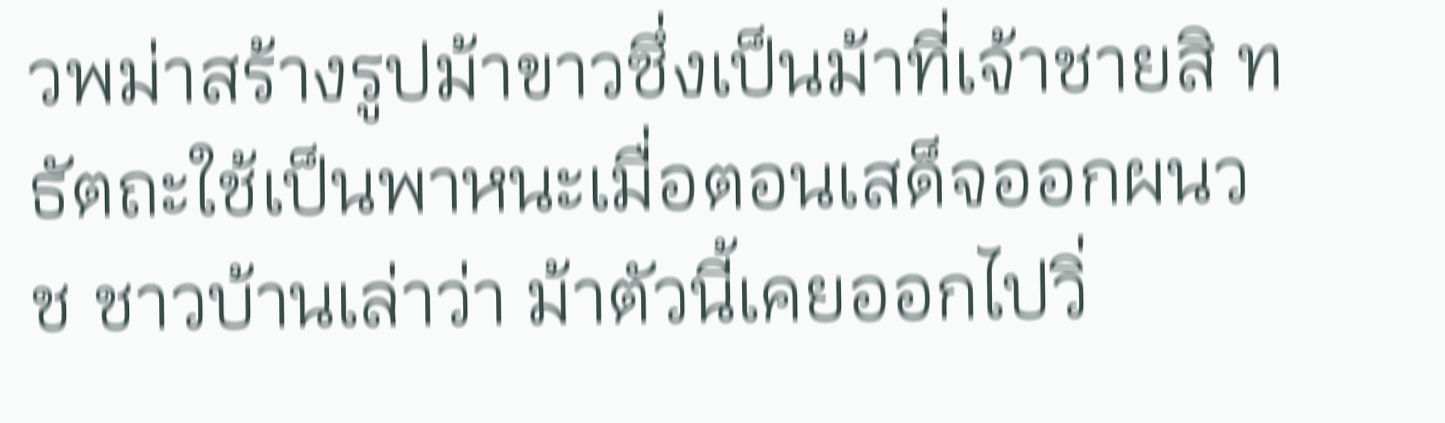วพม่าสร้างรูปม้าขาวซึ่งเป็นม้าที่เจ้าชายสิ ทธัตถะใช้เป็นพาหนะเมื่อตอนเสด็จออกผนวช ชาวบ้านเล่าว่า ม้าตัวนี้เคยออกไปวิ่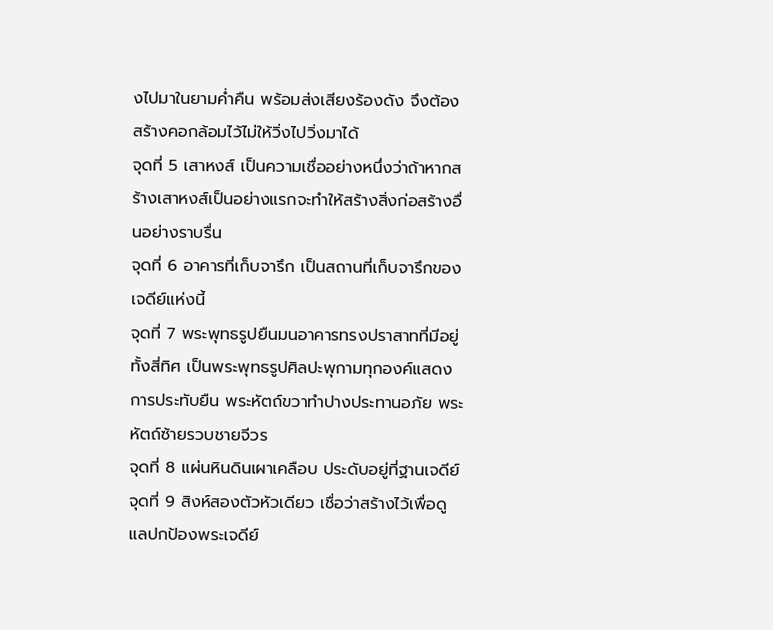งไปมาในยามค่ำคืน พร้อมส่งเสียงร้องดัง จึงต้องสร้างคอกล้อมไว้ไม่ให้วิ่งไปวิ่งมาได้
จุดที่ 5 เสาหงส์ เป็นความเชื่ออย่างหนึ่งว่าถ้าหากสร้างเสาหงส์เป็นอย่างแรกจะทำให้สร้างสิ่งก่อสร้างอื่นอย่างราบรื่น
จุดที่ 6 อาคารที่เก็บจารึก เป็นสถานที่เก็บจารึกของเจดีย์แห่งนี้
จุดที่ 7 พระพุทธรูปยืนมนอาคารทรงปราสาทที่มีอยู่ทั้งสี่ทิศ เป็นพระพุทธรูปศิลปะพุกามทุกองค์แสดงการประทับยืน พระหัตถ์ขวาทำปางประทานอภัย พระหัตถ์ซ้ายรวบชายจีวร
จุดที่ 8 แผ่นหินดินเผาเคลือบ ประดับอยู่ที่ฐานเจดีย์
จุดที่ 9 สิงห์สองตัวหัวเดียว เชื่อว่าสร้างไว้เพื่อดูแลปกป้องพระเจดีย์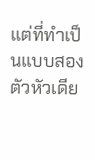แต่ที่ทำเป็นแบบสองตัวหัวเดีย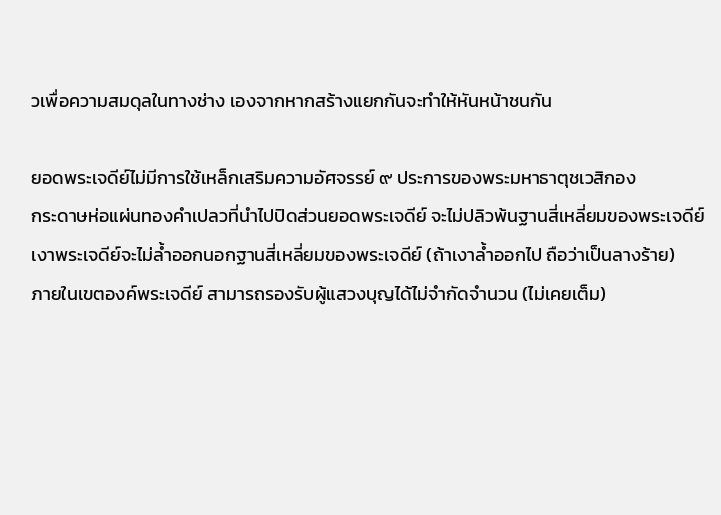วเพื่อความสมดุลในทางช่าง เองจากหากสร้างแยกกันจะทำให้หันหน้าชนกัน

ยอดพระเจดีย์ไม่มีการใช้เหล็กเสริมความอัศจรรย์ ๙ ประการของพระมหาธาตุชเวสิกอง
กระดาษห่อแผ่นทองคำเปลวที่นำไปปิดส่วนยอดพระเจดีย์ จะไม่ปลิวพ้นฐานสี่เหลี่ยมของพระเจดีย์
เงาพระเจดีย์จะไม่ล้ำออกนอกฐานสี่เหลี่ยมของพระเจดีย์ (ถ้าเงาล้ำออกไป ถือว่าเป็นลางร้าย)
ภายในเขตองค์พระเจดีย์ สามารถรองรับผู้แสวงบุญได้ไม่จำกัดจำนวน (ไม่เคยเต็ม)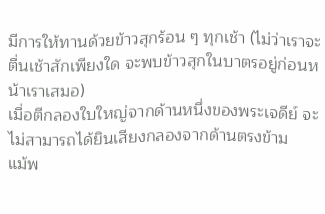มีการให้ทานด้วยข้าวสุกร้อน ๆ ทุกเช้า (ไม่ว่าเราจะตื่นเช้าสักเพียงใด จะพบข้าวสุกในบาตรอยู่ก่อนหน้าเราเสมอ)
เมื่อตีกลองใบใหญ่จากด้านหนึ่งของพระเจดีย์ จะไม่สามารถได้ยินเสียงกลองจากด้านตรงข้าม
แม้พ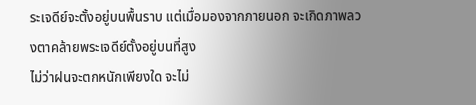ระเจดีย์จะตั้งอยู่บนพื้นราบ แต่เมื่อมองจากภายนอก จะเกิดภาพลวงตาคล้ายพระเจดีย์ตั้งอยู่บนที่สูง
ไม่ว่าฝนจะตกหนักเพียงใด จะไม่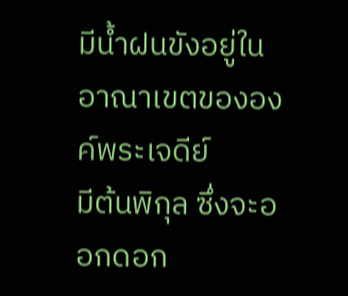มีน้ำฝนขังอยู่ในอาณาเขตขององค์พระเจดีย์
มีต้นพิกุล ซึ่งจะออกดอก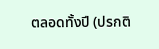ตลอดทั้งปี (ปรกติ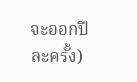จะออกปีละครั้ง)